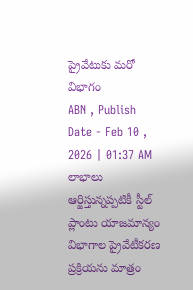ప్రైవేటుకు మరో విభాగం
ABN , Publish Date - Feb 10 , 2026 | 01:37 AM
లాభాలు ఆర్జిస్తున్నప్పటికీ స్టీల్ ప్లాంటు యాజమాన్యం విభాగాల ప్రైవేటీకరణ ప్రక్రియను మాత్రం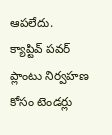ఆపలేదు.
క్యాప్టివ్ పవర్ ప్లాంటు నిర్వహణ కోసం టెండర్లు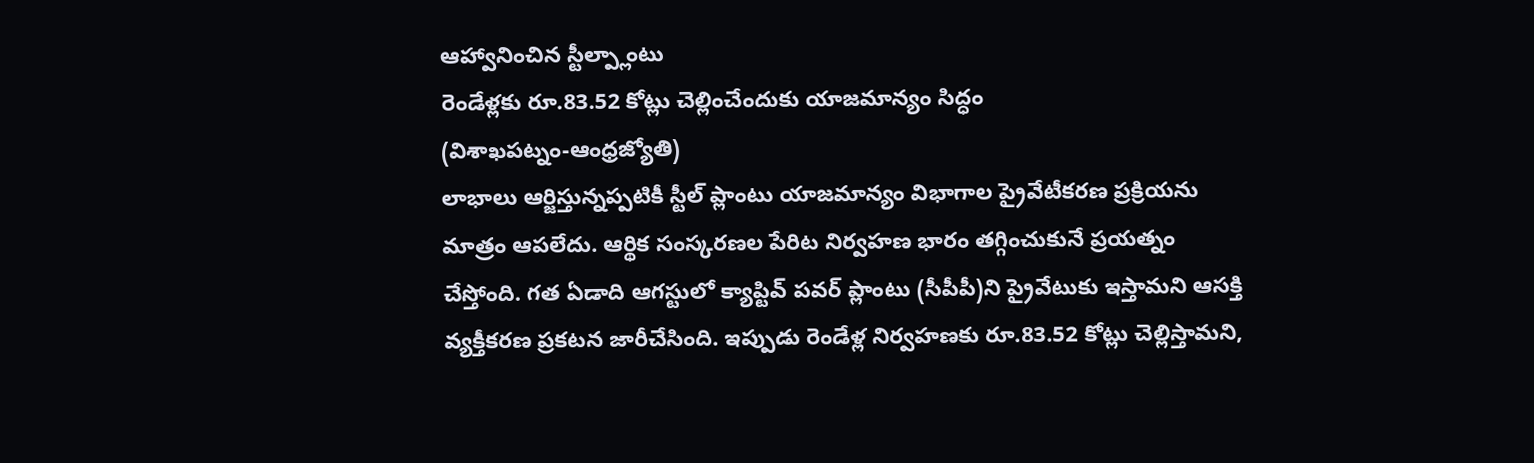ఆహ్వానించిన స్టీల్ప్లాంటు
రెండేళ్లకు రూ.83.52 కోట్లు చెల్లించేందుకు యాజమాన్యం సిద్ధం
(విశాఖపట్నం-ఆంధ్రజ్యోతి)
లాభాలు ఆర్జిస్తున్నప్పటికీ స్టీల్ ప్లాంటు యాజమాన్యం విభాగాల ప్రైవేటీకరణ ప్రక్రియను మాత్రం ఆపలేదు. ఆర్థిక సంస్కరణల పేరిట నిర్వహణ భారం తగ్గించుకునే ప్రయత్నం చేస్తోంది. గత ఏడాది ఆగస్టులో క్యాప్టివ్ పవర్ ప్లాంటు (సీపీపీ)ని ప్రైవేటుకు ఇస్తామని ఆసక్తి వ్యక్తీకరణ ప్రకటన జారీచేసింది. ఇప్పుడు రెండేళ్ల నిర్వహణకు రూ.83.52 కోట్లు చెల్లిస్తామని,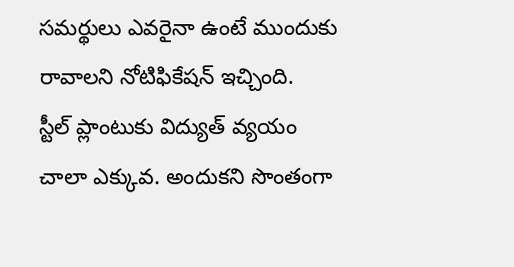సమర్థులు ఎవరైనా ఉంటే ముందుకు రావాలని నోటిఫికేషన్ ఇచ్చింది.
స్టీల్ ప్లాంటుకు విద్యుత్ వ్యయం చాలా ఎక్కువ. అందుకని సొంతంగా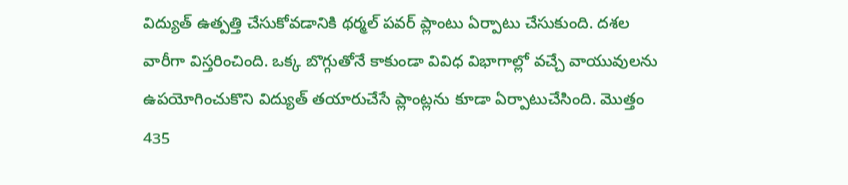విద్యుత్ ఉత్పత్తి చేసుకోవడానికి థర్మల్ పవర్ ప్లాంటు ఏర్పాటు చేసుకుంది. దశల వారీగా విస్తరించింది. ఒక్క బొగ్గుతోనే కాకుండా వివిధ విభాగాల్లో వచ్చే వాయువులను ఉపయోగించుకొని విద్యుత్ తయారుచేసే ప్లాంట్లను కూడా ఏర్పాటుచేసింది. మొత్తం 435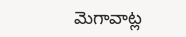మెగావాట్ల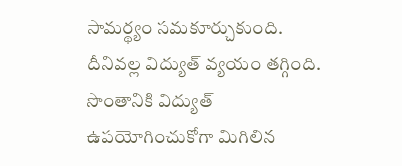సామర్థ్యం సమకూర్చుకుంది. దీనివల్ల విద్యుత్ వ్యయం తగ్గింది. సొంతానికి విద్యుత్ ఉపయోగించుకోగా మిగిలిన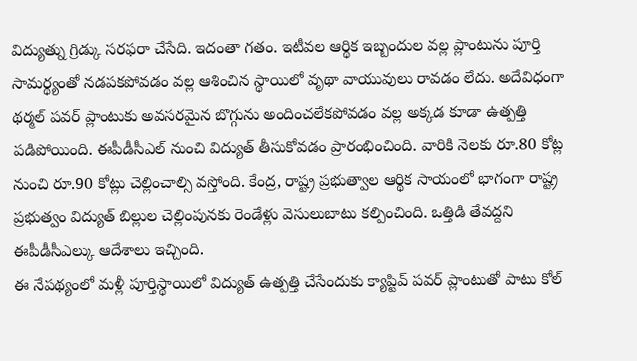విద్యుత్ను గ్రిడ్కు సరఫరా చేసేది. ఇదంతా గతం. ఇటీవల ఆర్థిక ఇబ్బందుల వల్ల ప్లాంటును పూర్తి సామర్థ్యంతో నడపకపోవడం వల్ల ఆశించిన స్థాయిలో వృథా వాయువులు రావడం లేదు. అదేవిధంగా థర్మల్ పవర్ ప్లాంటుకు అవసరమైన బొగ్గును అందించలేకపోవడం వల్ల అక్కడ కూడా ఉత్పత్తి పడిపోయింది. ఈపీడీసీఎల్ నుంచి విద్యుత్ తీసుకోవడం ప్రారంభించింది. వారికి నెలకు రూ.80 కోట్ల నుంచి రూ.90 కోట్లు చెల్లించాల్సి వస్తోంది. కేంద్ర, రాష్ట్ర ప్రభుత్వాల ఆర్థిక సాయంలో భాగంగా రాష్ట్ర ప్రభుత్వం విద్యుత్ బిల్లుల చెల్లింపునకు రెండేళ్లు వెసులుబాటు కల్పించింది. ఒత్తిడి తేవద్దని ఈపీడీసీఎల్కు ఆదేశాలు ఇచ్చింది.
ఈ నేపథ్యంలో మళ్లీ పూర్తిస్థాయిలో విద్యుత్ ఉత్పత్తి చేసేందుకు క్యాప్టివ్ పవర్ ప్లాంటుతో పాటు కోల్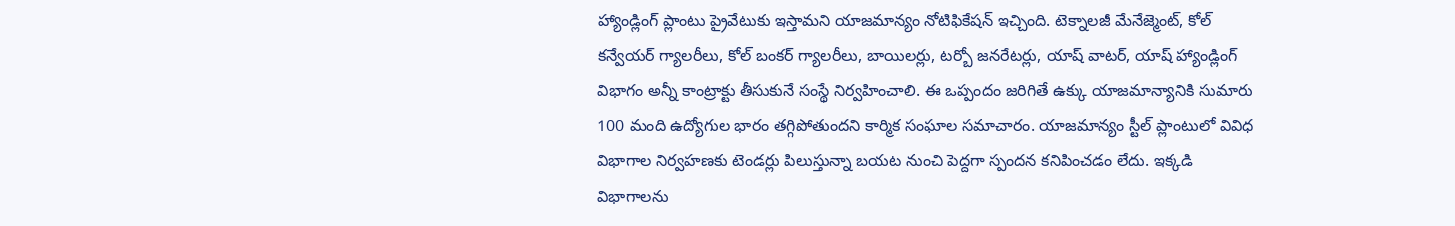హ్యాండ్లింగ్ ప్లాంటు ప్రైవేటుకు ఇస్తామని యాజమాన్యం నోటిఫికేషన్ ఇచ్చింది. టెక్నాలజీ మేనేజ్మెంట్, కోల్ కన్వేయర్ గ్యాలరీలు, కోల్ బంకర్ గ్యాలరీలు, బాయిలర్లు, టర్బో జనరేటర్లు, యాష్ వాటర్, యాష్ హ్యాండ్లింగ్ విభాగం అన్నీ కాంట్రాక్టు తీసుకునే సంస్థే నిర్వహించాలి. ఈ ఒప్పందం జరిగితే ఉక్కు యాజమాన్యానికి సుమారు 100 మంది ఉద్యోగుల భారం తగ్గిపోతుందని కార్మిక సంఘాల సమాచారం. యాజమాన్యం స్టీల్ ప్లాంటులో వివిధ విభాగాల నిర్వహణకు టెండర్లు పిలుస్తున్నా బయట నుంచి పెద్దగా స్పందన కనిపించడం లేదు. ఇక్కడి విభాగాలను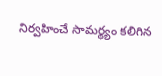నిర్వహించే సామర్థ్యం కలిగిన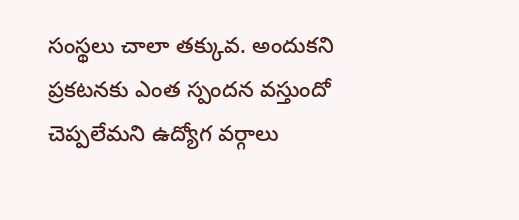సంస్థలు చాలా తక్కువ. అందుకని ప్రకటనకు ఎంత స్పందన వస్తుందో చెప్పలేమని ఉద్యోగ వర్గాలు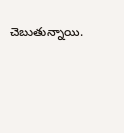చెబుతున్నాయి.